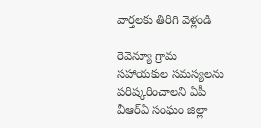వార్తలకు తిరిగి వెళ్లండి

రెవెన్యూ గ్రామ సహాయకుల సమస్యలను పరిష్కరించాలని ఏపీ వీఆర్ఏ సంఘం జిల్లా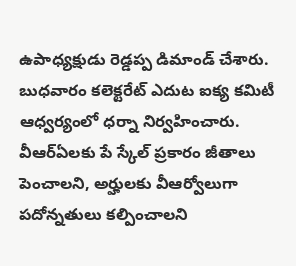ఉపాధ్యక్షుడు రెడ్డప్ప డిమాండ్ చేశారు. బుధవారం కలెక్టరేట్ ఎదుట ఐక్య కమిటీ ఆధ్వర్యంలో ధర్నా నిర్వహించారు.
వీఆర్ఏలకు పే స్కేల్ ప్రకారం జీతాలు పెంచాలని, అర్హులకు వీఆర్వోలుగా పదోన్నతులు కల్పించాలని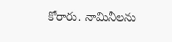కోరారు. నామినీలను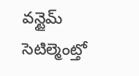వన్టైమ్ సెటిల్మెంట్తో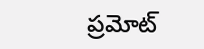ప్రమోట్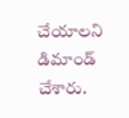చేయాలని డిమాండ్ చేశారు.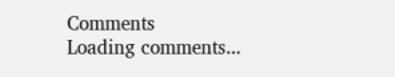Comments
Loading comments...